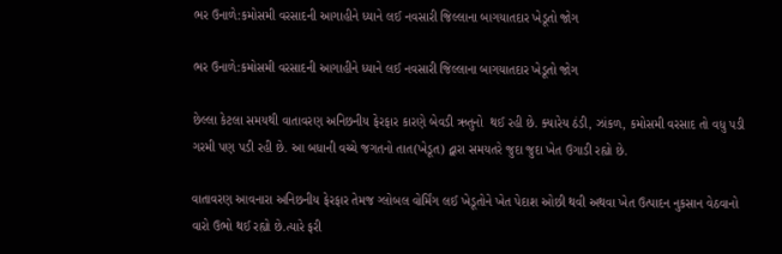ભર ઉનાળે:કમોસમી વરસાદની આગાહીને ધ્યાને લઈ નવસારી જિલ્લાના બાગયાતદાર ખેડૂતો જોગ

ભર ઉનાળે:કમોસમી વરસાદની આગાહીને ધ્યાને લઈ નવસારી જિલ્લાના બાગયાતદાર ખેડૂતો જોગ

છેલ્લા કેટલા સમયથી વાતાવરણ અનિછનીય ફેરફાર કારણે બેવડી ઋતુનો  થઈ રહી છે. ક્યારેય ઠંડી, ઝાંકળ, કમોસમી વરસાદ તો વધુ પડી ગરમી પણ પડી રહી છે. આ બધાની વચ્ચે જગતનો તાત(ખેડૂત) દ્વારા સમયતરે જુદા જુદા ખેત ઉગાડી રહ્યો છે.

વાતાવરણ આવનારા અનિછનીય ફેરફાર તેમજ ગ્લોબલ વોર્મિંગ લઈ ખેડૂતોને ખેત પેદાશ ઓછી થવી અથવા ખેત ઉત્પાદન નુકસાન વેઠવાનો વારો ઉભો થઈ રહ્યો છે.ત્યારે ફરી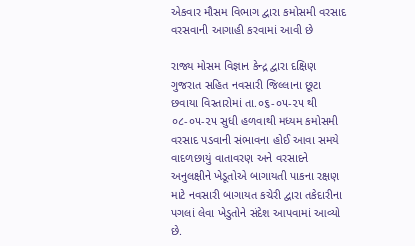એકવાર મૌસમ વિભાગ દ્વારા કમોસમી વરસાદ વરસવાની આગાહી કરવામાં આવી છે

રાજ્ય મોસમ વિજ્ઞાન કેન્દ્ર દ્વારા દક્ષિણ ગુજરાત સહિત નવસારી જિલ્લાના છૂટા છવાયા વિસ્તારોમાં તા.૦૬-૦૫-૨૫ થી ૦૮-૦૫-૨૫ સુધી હળવાથી મધ્યમ કમોસમી વરસાદ પડવાની સંભાવના હોઈ આવા સમયે વાદળછાયું વાતાવરણ અને વરસાદને અનુલક્ષીને ખેડૂતોએ બાગાયતી પાકના રક્ષણ માટે નવસારી બાગાયત કચેરી દ્વારા તકેદારીના પગલાં લેવા ખેડુતોને સંદેશ આપવામાં આવ્યો છે.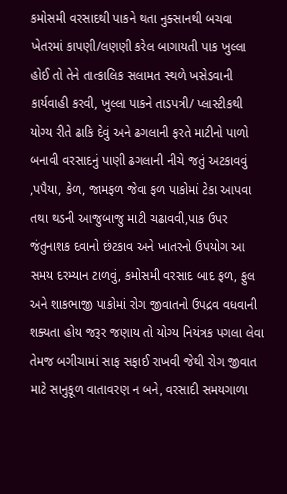કમોસમી વરસાદથી પાકને થતા નુક્સાનથી બચવા ખેતરમાં કાપણી/લણણી કરેલ બાગાયતી પાક ખુલ્લા હોઈ તો તેને તાત્કાલિક સલામત સ્થળે ખસેડવાની કાર્યવાહી કરવી, ખુલ્લા પાકને તાડપત્રી/ પ્લાસ્ટીકથી યોગ્ય રીતે ઢાકિ દેવું અને ઢગલાની ફરતે માટીનો પાળો બનાવી વરસાદનું પાણી ઢગલાની નીચે જતું અટકાવવું ,પપૈયા, કેળ, જામફળ જેવા ફળ પાકોમાં ટેકા આપવા તથા થડની આજુબાજુ માટી ચઢાવવી,પાક ઉપર જંતુનાશક દવાનો છંટકાવ અને ખાતરનો ઉપયોગ આ સમય દરમ્યાન ટાળવું, કમોસમી વરસાદ બાદ ફળ, ફુલ અને શાકભાજી પાકોમાં રોગ જીવાતનો ઉપદ્રવ વધવાની શક્યતા હોય જરૂર જણાય તો યોગ્ય નિયંત્રક પગલા લેવા તેમજ બગીચામાં સાફ સફાઈ રાખવી જેથી રોગ જીવાત માટે સાનુકૂળ વાતાવરણ ન બને, વરસાદી સમયગાળા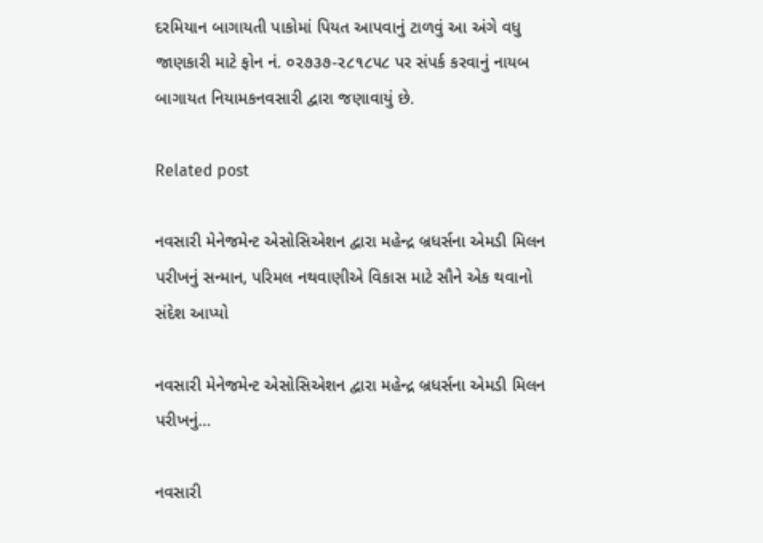દરમિયાન બાગાયતી પાકોમાં પિયત આપવાનું ટાળવું આ અંગે વધુ જાણકારી માટે ફોન નં. ૦૨૭૩૭-૨૮૧૮૫૮ પર સંપર્ક કરવાનું નાયબ બાગાયત નિયામકનવસારી દ્વારા જણાવાયું છે.

Related post

નવસારી મેનેજમેન્ટ એસોસિએશન દ્વારા મહેન્દ્ર બ્રધર્સના એમડી મિલન પરીખનું સન્માન, પરિમલ નથવાણીએ વિકાસ માટે સૌને એક થવાનો સંદેશ આપ્યો

નવસારી મેનેજમેન્ટ એસોસિએશન દ્વારા મહેન્દ્ર બ્રધર્સના એમડી મિલન પરીખનું…

નવસારી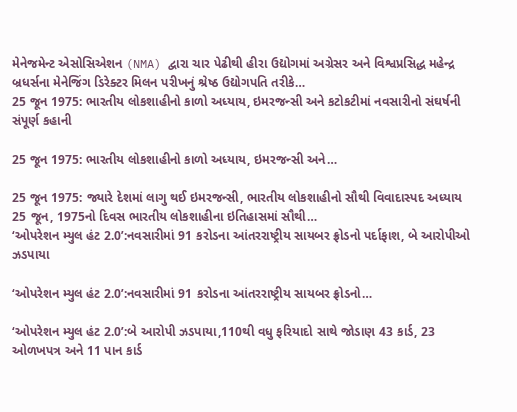મેનેજમેન્ટ એસોસિએશન (NMA) દ્વારા ચાર પેઢીથી હીરા ઉદ્યોગમાં અગ્રેસર અને વિશ્વપ્રસિદ્ધ મહેન્દ્ર બ્રધર્સના મેનેજિંગ ડિરેક્ટર મિલન પરીખનું શ્રેષ્ઠ ઉદ્યોગપતિ તરીકે…
25 જૂન 1975: ભારતીય લોકશાહીનો કાળો અધ્યાય, ઇમરજન્સી અને કટોકટીમાં નવસારીનો સંઘર્ષની સંપૂર્ણ કહાની

25 જૂન 1975: ભારતીય લોકશાહીનો કાળો અધ્યાય, ઇમરજન્સી અને…

25 જૂન 1975: જ્યારે દેશમાં લાગુ થઈ ઇમરજન્સી, ભારતીય લોકશાહીનો સૌથી વિવાદાસ્પદ અધ્યાય 25 જૂન, 1975નો દિવસ ભારતીય લોકશાહીના ઇતિહાસમાં સૌથી…
‘ઓપરેશન મ્યુલ હંટ 2.0’:નવસારીમાં 91 કરોડના આંતરરાષ્ટ્રીય સાયબર ફ્રોડનો પર્દાફાશ, બે આરોપીઓ ઝડપાયા

‘ઓપરેશન મ્યુલ હંટ 2.0’:નવસારીમાં 91 કરોડના આંતરરાષ્ટ્રીય સાયબર ફ્રોડનો…

‘ઓપરેશન મ્યુલ હંટ 2.0’:બે આરોપી ઝડપાયા,110થી વધુ ફરિયાદો સાથે જોડાણ 43 કાર્ડ, 23 ઓળખપત્ર અને 11 પાન કાર્ડ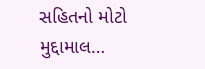સહિતનો મોટો મુદ્દામાલ…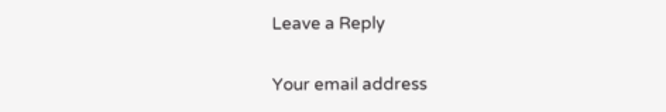Leave a Reply

Your email address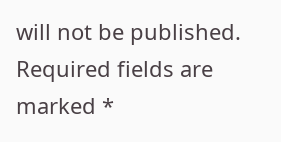will not be published. Required fields are marked *